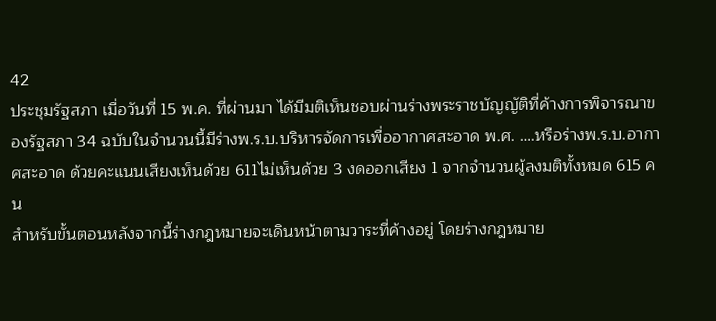42
ประชุมรัฐสภา เมื่อวันที่ 15 พ.ค. ที่ผ่านมา ได้มีมติเห็นชอบผ่านร่างพระราชบัญญัติที่ค้างการพิจารณาของรัฐสภา 34 ฉบับในจำนวนนี้มีร่างพ.ร.บ.บริหารจัดการเพื่ออากาศสะอาด พ.ศ. ….หรือร่างพ.ร.บ.อากาศสะอาด ด้วยคะแนนเสียงเห็นด้วย 611ไม่เห็นด้วย 3 งดออกเสียง 1 จากจำนวนผู้ลงมติทั้งหมด 615 คน
สำหรับขั้นตอนหลังจากนี้ร่างกฎหมายจะเดินหน้าตามวาระที่ค้างอยู่ โดยร่างกฎหมาย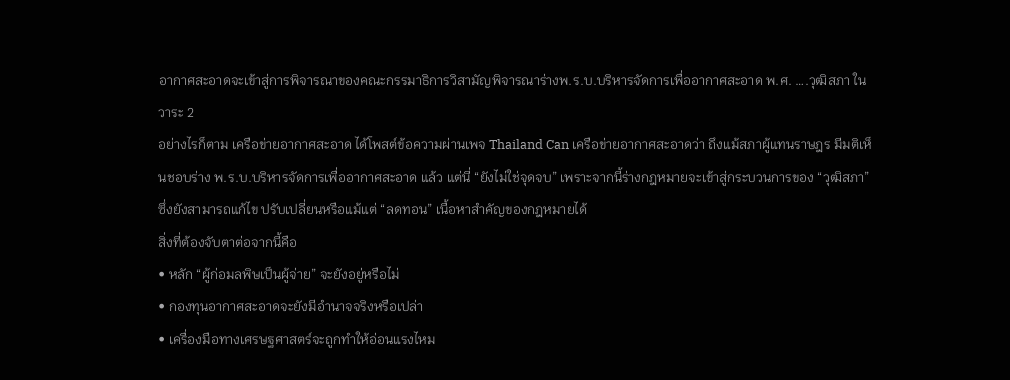อากาศสะอาดจะเข้าสู่การพิจารณาของคณะกรรมาธิการวิสามัญพิจารณาร่างพ.ร.บ.บริหารจัดการเพื่ออากาศสะอาด พ.ศ. ….วุฒิสภา ในวาระ 2
อย่างไรก็ตาม เครือข่ายอากาศสะอาด ได้โพสต์ข้อความผ่านเพจ Thailand Can เครือข่ายอากาศสะอาดว่า ถึงแม้สภาผู้แทนราษฎร มีมติเห็นชอบร่าง พ.ร.บ.บริหารจัดการเพื่ออากาศสะอาด แล้ว แต่นี่ “ยังไม่ใช่จุดจบ” เพราะจากนี้ร่างกฎหมายจะเข้าสู่กระบวนการของ “วุฒิสภา” ซึ่งยังสามารถแก้ไข ปรับเปลี่ยนหรือแม้แต่ “ลดทอน” เนื้อหาสำคัญของกฎหมายได้
สิ่งที่ต้องจับตาต่อจากนี้คือ
• หลัก “ผู้ก่อมลพิษเป็นผู้จ่าย” จะยังอยู่หรือไม่
• กองทุนอากาศสะอาดจะยังมีอำนาจจริงหรือเปล่า
• เครื่องมือทางเศรษฐศาสตร์จะถูกทำให้อ่อนแรงไหม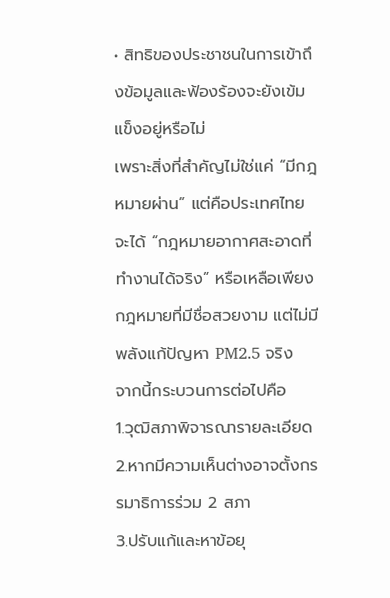• สิทธิของประชาชนในการเข้าถึงข้อมูลและฟ้องร้องจะยังเข้มแข็งอยู่หรือไม่
เพราะสิ่งที่สำคัญไม่ใช่แค่ “มีกฎหมายผ่าน” แต่คือประเทศไทยจะได้ “กฎหมายอากาศสะอาดที่ทำงานได้จริง” หรือเหลือเพียงกฎหมายที่มีชื่อสวยงาม แต่ไม่มีพลังแก้ปัญหา PM2.5 จริง
จากนี้กระบวนการต่อไปคือ
1.วุฒิสภาพิจารณารายละเอียด
2.หากมีความเห็นต่างอาจตั้งกรรมาธิการร่วม 2 สภา
3.ปรับแก้และหาข้อยุ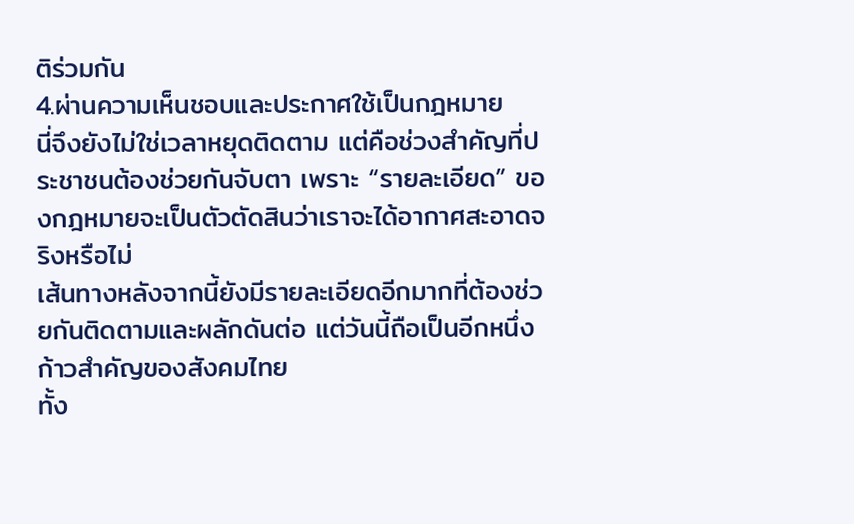ติร่วมกัน
4.ผ่านความเห็นชอบและประกาศใช้เป็นกฎหมาย
นี่จึงยังไม่ใช่เวลาหยุดติดตาม แต่คือช่วงสำคัญที่ประชาชนต้องช่วยกันจับตา เพราะ “รายละเอียด” ของกฎหมายจะเป็นตัวตัดสินว่าเราจะได้อากาศสะอาดจริงหรือไม่
เส้นทางหลังจากนี้ยังมีรายละเอียดอีกมากที่ต้องช่วยกันติดตามและผลักดันต่อ แต่วันนี้ถือเป็นอีกหนึ่งก้าวสำคัญของสังคมไทย
ทั้ง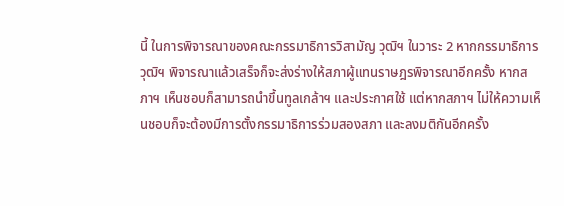นี้ ในการพิจารณาของคณะกรรมาธิการวิสามัญ วุฒิฯ ในวาระ 2 หากกรรมาธิการ วุฒิฯ พิจารณาแล้วเสร็จก็จะส่งร่างให้สภาผู้แทนราษฎรพิจารณาอีกครั้ง หากสภาฯ เห็นชอบก็สามารถนำขึ้นทูลเกล้าฯ และประกาศใช้ แต่หากสภาฯ ไม่ให้ความเห็นชอบก็จะต้องมีการตั้งกรรมาธิการร่วมสองสภา และลงมติกันอีกครั้ง